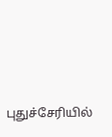புதுச்சேரியில்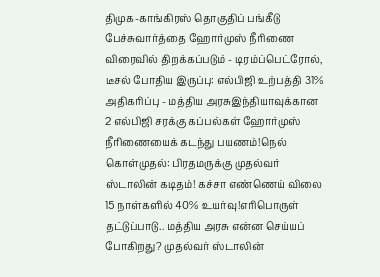திமுக-காங்கிரஸ் தொகுதிப் பங்கீடு பேச்சுவார்த்தை ஹோர்முஸ் நீரிணை விரைவில் திறக்கப்படும் - டிரம்ப்பெட்ரோல், டீசல் போதிய இருப்பு: எல்பிஜி உற்பத்தி 31% அதிகரிப்பு - மத்திய அரசுஇந்தியாவுக்கான 2 எல்பிஜி சரக்கு கப்பல்கள் ஹோர்முஸ் நீரிணையைக் கடந்து பயணம்!நெல் கொள்முதல்: பிரதமருக்கு முதல்வர் ஸ்டாலின் கடிதம்! கச்சா எண்ணெய் விலை 15 நாள்களில் 40% உயர்வு!எரிபொருள் தட்டுப்பாடு.. மத்திய அரசு என்ன செய்யப் போகிறது? முதல்வர் ஸ்டாலின்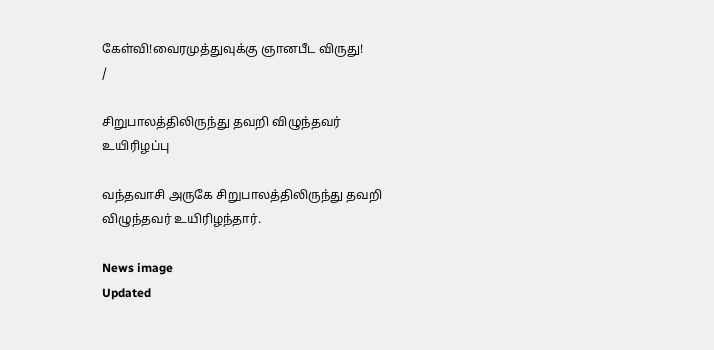கேள்வி!வைரமுத்துவுக்கு ஞானபீட விருது!
/

சிறுபாலத்திலிருந்து தவறி விழுந்தவர் உயிரிழப்பு

வந்தவாசி அருகே சிறுபாலத்திலிருந்து தவறி விழுந்தவர் உயிரிழந்தார்.

News image
Updated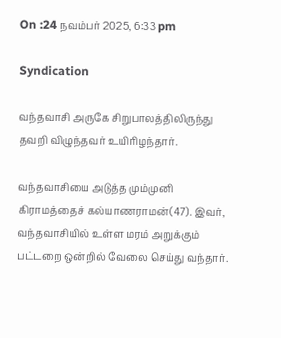On :24 நவம்பர் 2025, 6:33 pm

Syndication

வந்தவாசி அருகே சிறுபாலத்திலிருந்து தவறி விழுந்தவர் உயிரிழந்தார்.

வந்தவாசியை அடுத்த மும்முனி கிராமத்தைச் கல்யாணராமன்(47). இவர், வந்தவாசியில் உள்ள மரம் அறுக்கும் பட்டறை ஒன்றில் வேலை செய்து வந்தார்.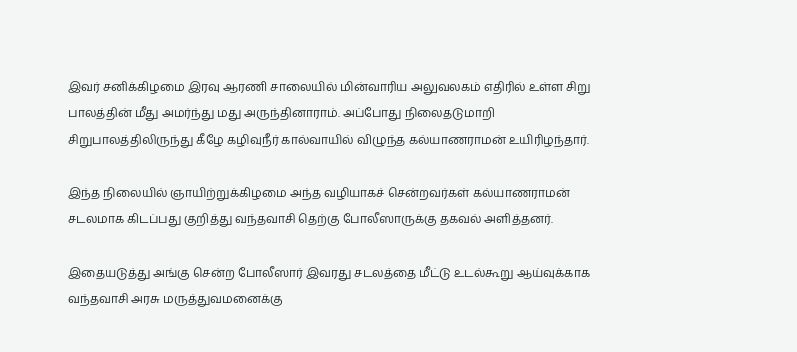இவர் சனிக்கிழமை இரவு ஆரணி சாலையில் மின்வாரிய அலுவலகம் எதிரில் உள்ள சிறு பாலத்தின் மீது அமர்ந்து மது அருந்தினாராம். அப்போது நிலைதடுமாறி சிறுபாலத்திலிருந்து கீழே கழிவுநீர் கால்வாயில் விழுந்த கல்யாணராமன் உயிரிழந்தார்.

இந்த நிலையில் ஞாயிற்றுக்கிழமை அந்த வழியாகச் சென்றவர்கள் கல்யாணராமன் சடலமாக கிடப்பது குறித்து வந்தவாசி தெற்கு போலீஸாருக்கு தகவல் அளித்தனர்.

இதையடுத்து அங்கு சென்ற போலீஸார் இவரது சடலத்தை மீட்டு உடல்கூறு ஆய்வுக்காக வந்தவாசி அரசு மருத்துவமனைக்கு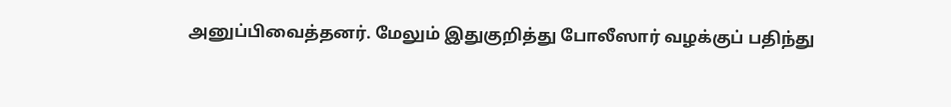அனுப்பிவைத்தனர். மேலும் இதுகுறித்து போலீஸார் வழக்குப் பதிந்து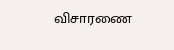விசாரணை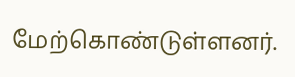மேற்கொண்டுள்ளனர்.